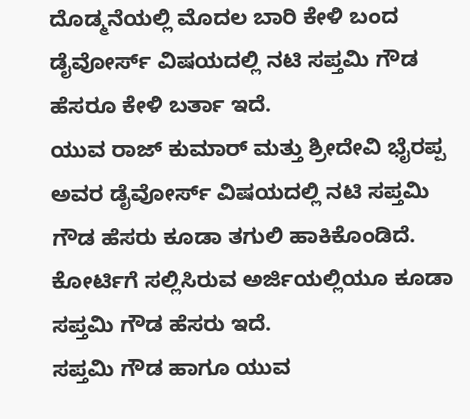ದೊಡ್ಮನೆಯಲ್ಲಿ ಮೊದಲ ಬಾರಿ ಕೇಳಿ ಬಂದ ಡೈವೋರ್ಸ್ ವಿಷಯದಲ್ಲಿ ನಟಿ ಸಪ್ತಮಿ ಗೌಡ ಹೆಸರೂ ಕೇಳಿ ಬರ್ತಾ ಇದೆ.
ಯುವ ರಾಜ್ ಕುಮಾರ್ ಮತ್ತು ಶ್ರೀದೇವಿ ಭೈರಪ್ಪ ಅವರ ಡೈವೋರ್ಸ್ ವಿಷಯದಲ್ಲಿ ನಟಿ ಸಪ್ತಮಿ ಗೌಡ ಹೆಸರು ಕೂಡಾ ತಗುಲಿ ಹಾಕಿಕೊಂಡಿದೆ. ಕೋರ್ಟಿಗೆ ಸಲ್ಲಿಸಿರುವ ಅರ್ಜಿಯಲ್ಲಿಯೂ ಕೂಡಾ ಸಪ್ತಮಿ ಗೌಡ ಹೆಸರು ಇದೆ.
ಸಪ್ತಮಿ ಗೌಡ ಹಾಗೂ ಯುವ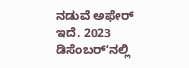ನಡುವೆ ಅಫೇರ್ ಇದೆ. 2023 ಡಿಸೆಂಬರ್ʻನಲ್ಲಿ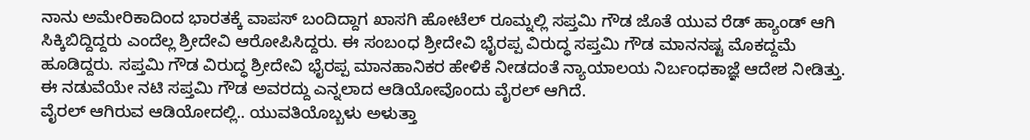ನಾನು ಅಮೇರಿಕಾದಿಂದ ಭಾರತಕ್ಕೆ ವಾಪಸ್ ಬಂದಿದ್ದಾಗ ಖಾಸಗಿ ಹೋಟೆಲ್ ರೂಮ್ನಲ್ಲಿ ಸಪ್ತಮಿ ಗೌಡ ಜೊತೆ ಯುವ ರೆಡ್ ಹ್ಯಾಂಡ್ ಆಗಿ ಸಿಕ್ಕಿಬಿದ್ದಿದ್ದರು ಎಂದೆಲ್ಲ ಶ್ರೀದೇವಿ ಆರೋಪಿಸಿದ್ದರು. ಈ ಸಂಬಂಧ ಶ್ರೀದೇವಿ ಭೈರಪ್ಪ ವಿರುದ್ಧ ಸಪ್ತಮಿ ಗೌಡ ಮಾನನಷ್ಟ ಮೊಕದ್ದಮೆ ಹೂಡಿದ್ದರು. ಸಪ್ತಮಿ ಗೌಡ ವಿರುದ್ಧ ಶ್ರೀದೇವಿ ಭೈರಪ್ಪ ಮಾನಹಾನಿಕರ ಹೇಳಿಕೆ ನೀಡದಂತೆ ನ್ಯಾಯಾಲಯ ನಿರ್ಬಂಧಕಾಜ್ಞೆ ಆದೇಶ ನೀಡಿತ್ತು. ಈ ನಡುವೆಯೇ ನಟಿ ಸಪ್ತಮಿ ಗೌಡ ಅವರದ್ದು ಎನ್ನಲಾದ ಆಡಿಯೋವೊಂದು ವೈರಲ್ ಆಗಿದೆ.
ವೈರಲ್ ಆಗಿರುವ ಆಡಿಯೋದಲ್ಲಿ.. ಯುವತಿಯೊಬ್ಬಳು ಅಳುತ್ತಾ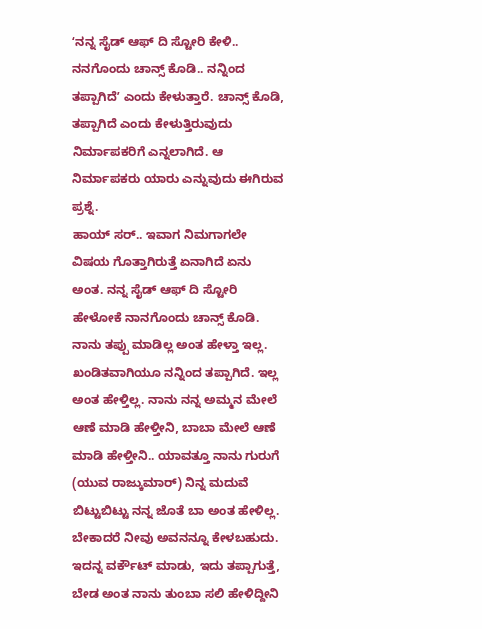ʻನನ್ನ ಸೈಡ್ ಆಫ್ ದಿ ಸ್ಟೋರಿ ಕೇಳಿ.. ನನಗೊಂದು ಚಾನ್ಸ್ ಕೊಡಿ.. ನನ್ನಿಂದ ತಪ್ಪಾಗಿದೆʼ ಎಂದು ಕೇಳುತ್ತಾರೆ. ಚಾನ್ಸ್ ಕೊಡಿ, ತಪ್ಪಾಗಿದೆ ಎಂದು ಕೇಳುತ್ತಿರುವುದು ನಿರ್ಮಾಪಕರಿಗೆ ಎನ್ನಲಾಗಿದೆ. ಆ ನಿರ್ಮಾಪಕರು ಯಾರು ಎನ್ನುವುದು ಈಗಿರುವ ಪ್ರಶ್ನೆ.
ಹಾಯ್ ಸರ್.. ಇವಾಗ ನಿಮಗಾಗಲೇ ವಿಷಯ ಗೊತ್ತಾಗಿರುತ್ತೆ ಏನಾಗಿದೆ ಏನು ಅಂತ. ನನ್ನ ಸೈಡ್ ಆಫ್ ದಿ ಸ್ಟೋರಿ ಹೇಳೋಕೆ ನಾನಗೊಂದು ಚಾನ್ಸ್ ಕೊಡಿ. ನಾನು ತಪ್ಪು ಮಾಡಿಲ್ಲ ಅಂತ ಹೇಳ್ತಾ ಇಲ್ಲ. ಖಂಡಿತವಾಗಿಯೂ ನನ್ನಿಂದ ತಪ್ಪಾಗಿದೆ. ಇಲ್ಲ ಅಂತ ಹೇಳ್ತಿಲ್ಲ. ನಾನು ನನ್ನ ಅಮ್ಮನ ಮೇಲೆ ಆಣೆ ಮಾಡಿ ಹೇಳ್ತೀನಿ, ಬಾಬಾ ಮೇಲೆ ಆಣೆ ಮಾಡಿ ಹೇಳ್ತೀನಿ.. ಯಾವತ್ತೂ ನಾನು ಗುರುಗೆ (ಯುವ ರಾಜ್ಕುಮಾರ್) ನಿನ್ನ ಮದುವೆ ಬಿಟ್ಟುಬಿಟ್ಟು ನನ್ನ ಜೊತೆ ಬಾ ಅಂತ ಹೇಳಿಲ್ಲ. ಬೇಕಾದರೆ ನೀವು ಅವನನ್ನೂ ಕೇಳಬಹುದು.
ಇದನ್ನ ವರ್ಕೌಟ್ ಮಾಡು, ಇದು ತಪ್ಪಾಗುತ್ತೆ, ಬೇಡ ಅಂತ ನಾನು ತುಂಬಾ ಸಲಿ ಹೇಳಿದ್ದೀನಿ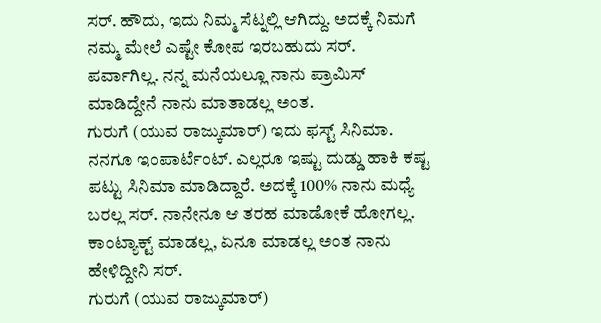ಸರ್. ಹೌದು, ಇದು ನಿಮ್ಮ ಸೆಟ್ನಲ್ಲಿ ಆಗಿದ್ದು. ಅದಕ್ಕೆ ನಿಮಗೆ ನಮ್ಮ ಮೇಲೆ ಎಷ್ಟೇ ಕೋಪ ಇರಬಹುದು ಸರ್. ಪರ್ವಾಗಿಲ್ಲ. ನನ್ನ ಮನೆಯಲ್ಲೂ ನಾನು ಪ್ರಾಮಿಸ್ ಮಾಡಿದ್ದೇನೆ ನಾನು ಮಾತಾಡಲ್ಲ ಅಂತ.
ಗುರುಗೆ (ಯುವ ರಾಜ್ಕುಮಾರ್) ಇದು ಫಸ್ಟ್ ಸಿನಿಮಾ. ನನಗೂ ಇಂಪಾರ್ಟೆಂಟ್. ಎಲ್ಲರೂ ಇಷ್ಟು ದುಡ್ಡು ಹಾಕಿ ಕಷ್ಟ ಪಟ್ಟು ಸಿನಿಮಾ ಮಾಡಿದ್ದಾರೆ. ಅದಕ್ಕೆ 100% ನಾನು ಮಧ್ಯೆ ಬರಲ್ಲ ಸರ್. ನಾನೇನೂ ಆ ತರಹ ಮಾಡೋಕೆ ಹೋಗಲ್ಲ. ಕಾಂಟ್ಯಾಕ್ಟ್ ಮಾಡಲ್ಲ, ಏನೂ ಮಾಡಲ್ಲ ಅಂತ ನಾನು ಹೇಳಿದ್ದೀನಿ ಸರ್.
ಗುರುಗೆ (ಯುವ ರಾಜ್ಕುಮಾರ್)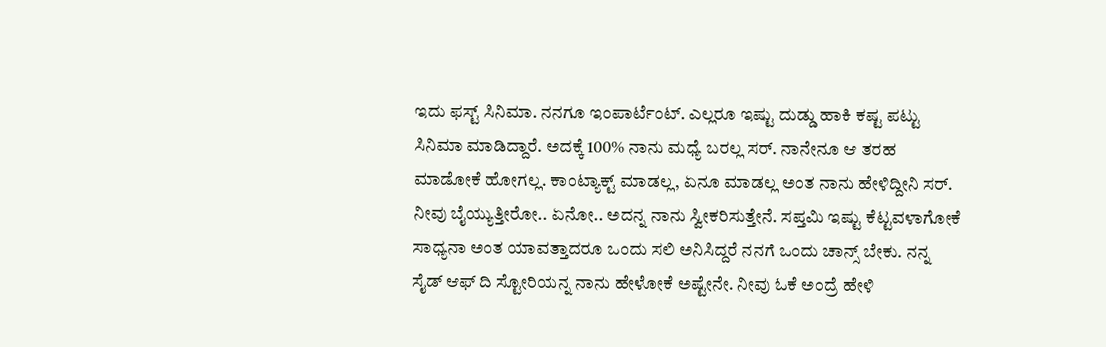ಇದು ಫಸ್ಟ್ ಸಿನಿಮಾ. ನನಗೂ ಇಂಪಾರ್ಟೆಂಟ್. ಎಲ್ಲರೂ ಇಷ್ಟು ದುಡ್ಡು ಹಾಕಿ ಕಷ್ಟ ಪಟ್ಟು ಸಿನಿಮಾ ಮಾಡಿದ್ದಾರೆ. ಅದಕ್ಕೆ 100% ನಾನು ಮಧ್ಯೆ ಬರಲ್ಲ ಸರ್. ನಾನೇನೂ ಆ ತರಹ ಮಾಡೋಕೆ ಹೋಗಲ್ಲ. ಕಾಂಟ್ಯಾಕ್ಟ್ ಮಾಡಲ್ಲ, ಏನೂ ಮಾಡಲ್ಲ ಅಂತ ನಾನು ಹೇಳಿದ್ದೀನಿ ಸರ್.
ನೀವು ಬೈಯ್ಯುತ್ತೀರೋ.. ಏನೋ.. ಅದನ್ನ ನಾನು ಸ್ವೀಕರಿಸುತ್ತೇನೆ. ಸಪ್ತಮಿ ಇಷ್ಟು ಕೆಟ್ಟವಳಾಗೋಕೆ ಸಾಧ್ಯನಾ ಅಂತ ಯಾವತ್ತಾದರೂ ಒಂದು ಸಲಿ ಅನಿಸಿದ್ದರೆ ನನಗೆ ಒಂದು ಚಾನ್ಸ್ ಬೇಕು. ನನ್ನ ಸೈಡ್ ಆಫ್ ದಿ ಸ್ಟೋರಿಯನ್ನ ನಾನು ಹೇಳೋಕೆ ಅಷ್ಟೇನೇ. ನೀವು ಓಕೆ ಅಂದ್ರೆ ಹೇಳಿ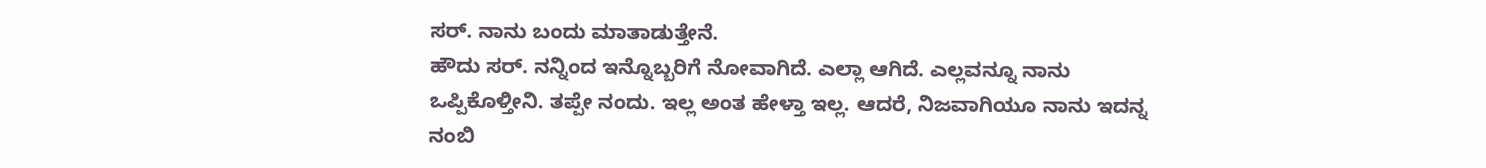ಸರ್. ನಾನು ಬಂದು ಮಾತಾಡುತ್ತೇನೆ.
ಹೌದು ಸರ್. ನನ್ನಿಂದ ಇನ್ನೊಬ್ಬರಿಗೆ ನೋವಾಗಿದೆ. ಎಲ್ಲಾ ಆಗಿದೆ. ಎಲ್ಲವನ್ನೂ ನಾನು ಒಪ್ಪಿಕೊಳ್ತೀನಿ. ತಪ್ಪೇ ನಂದು. ಇಲ್ಲ ಅಂತ ಹೇಳ್ತಾ ಇಲ್ಲ. ಆದರೆ, ನಿಜವಾಗಿಯೂ ನಾನು ಇದನ್ನ ನಂಬಿ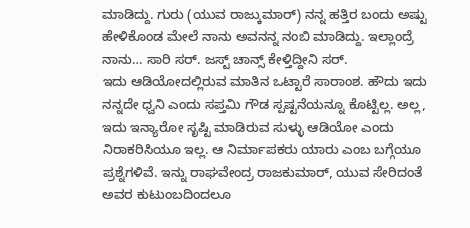ಮಾಡಿದ್ದು. ಗುರು (ಯುವ ರಾಜ್ಕುಮಾರ್) ನನ್ನ ಹತ್ತಿರ ಬಂದು ಅಷ್ಟು ಹೇಳಿಕೊಂಡ ಮೇಲೆ ನಾನು ಅವನನ್ನ ನಂಬಿ ಮಾಡಿದ್ದು. ಇಲ್ಲಾಂದ್ರೆ ನಾನು… ಸಾರಿ ಸರ್. ಜಸ್ಟ್ ಚಾನ್ಸ್ ಕೇಳ್ತಿದ್ದೀನಿ ಸರ್.
ಇದು ಆಡಿಯೋದಲ್ಲಿರುವ ಮಾತಿನ ಒಟ್ಟಾರೆ ಸಾರಾಂಶ. ಹೌದು ಇದು ನನ್ನದೇ ಧ್ವನಿ ಎಂದು ಸಪ್ತಮಿ ಗೌಡ ಸ್ಪಷ್ಟನೆಯನ್ನೂ ಕೊಟ್ಟಿಲ್ಲ. ಅಲ್ಲ, ಇದು ಇನ್ಯಾರೋ ಸೃಷ್ಟಿ ಮಾಡಿರುವ ಸುಳ್ಳು ಆಡಿಯೋ ಎಂದು ನಿರಾಕರಿಸಿಯೂ ಇಲ್ಲ. ಆ ನಿರ್ಮಾಪಕರು ಯಾರು ಎಂಬ ಬಗ್ಗೆಯೂ ಪ್ರಶ್ನೆಗಳಿವೆ. ಇನ್ನು ರಾಘವೇಂದ್ರ ರಾಜಕುಮಾರ್, ಯುವ ಸೇರಿದಂತೆ ಅವರ ಕುಟುಂಬದಿಂದಲೂ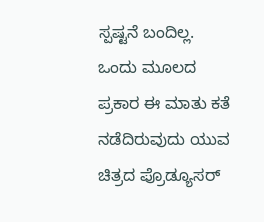ಸ್ಪಷ್ಟನೆ ಬಂದಿಲ್ಲ.
ಒಂದು ಮೂಲದ ಪ್ರಕಾರ ಈ ಮಾತು ಕತೆ ನಡೆದಿರುವುದು ಯುವ ಚಿತ್ರದ ಪ್ರೊಡ್ಯೂಸರ್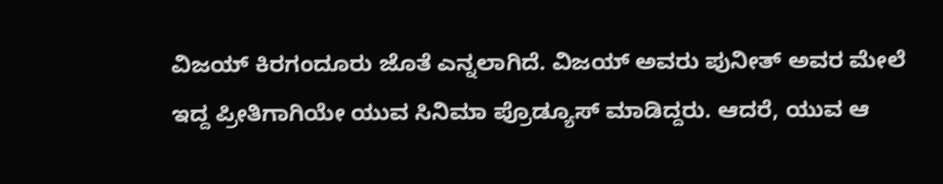ವಿಜಯ್ ಕಿರಗಂದೂರು ಜೊತೆ ಎನ್ನಲಾಗಿದೆ. ವಿಜಯ್ ಅವರು ಪುನೀತ್ ಅವರ ಮೇಲೆ ಇದ್ದ ಪ್ರೀತಿಗಾಗಿಯೇ ಯುವ ಸಿನಿಮಾ ಪ್ರೊಡ್ಯೂಸ್ ಮಾಡಿದ್ದರು. ಆದರೆ, ಯುವ ಆ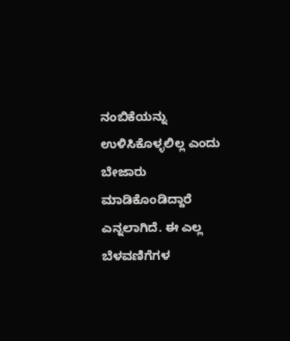ನಂಬಿಕೆಯನ್ನು ಉಳಿಸಿಕೊಳ್ಳಲಿಲ್ಲ ಎಂದು ಬೇಜಾರು ಮಾಡಿಕೊಂಡಿದ್ದಾರೆ ಎನ್ನಲಾಗಿದೆ. ಈ ಎಲ್ಲ ಬೆಳವಣಿಗೆಗಳ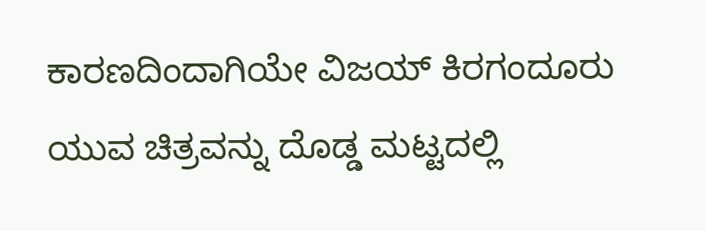ಕಾರಣದಿಂದಾಗಿಯೇ ವಿಜಯ್ ಕಿರಗಂದೂರು ಯುವ ಚಿತ್ರವನ್ನು ದೊಡ್ಡ ಮಟ್ಟದಲ್ಲಿ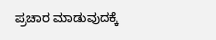ಪ್ರಚಾರ ಮಾಡುವುದಕ್ಕೆ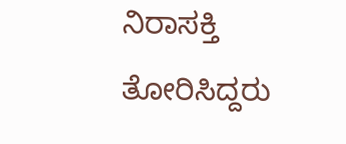ನಿರಾಸಕ್ತಿ ತೋರಿಸಿದ್ದರು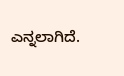ಎನ್ನಲಾಗಿದೆ.